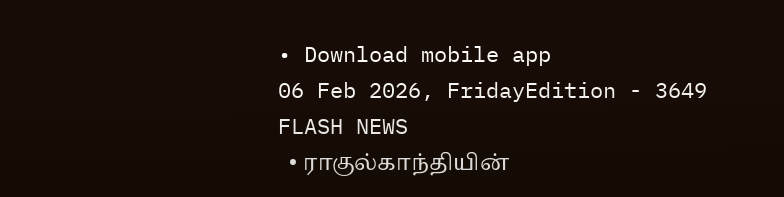• Download mobile app
06 Feb 2026, FridayEdition - 3649
FLASH NEWS
  • ராகுல்காந்தியின்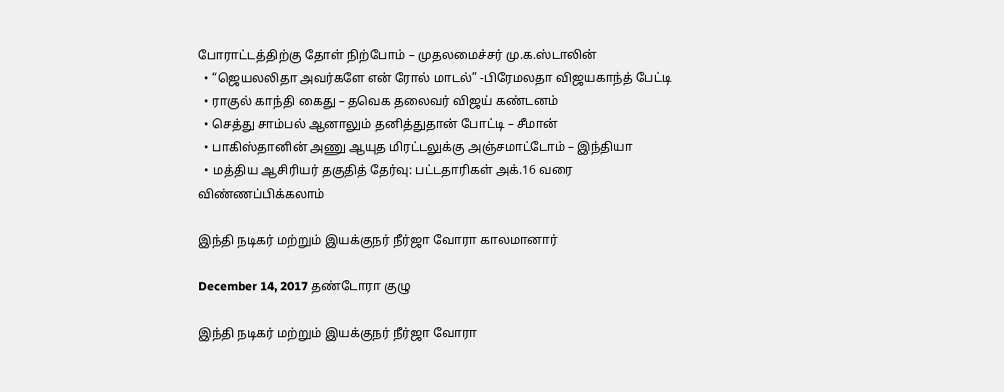போராட்டத்திற்கு தோள் நிற்போம் – முதலமைச்சர் மு.க.ஸ்டாலின்
  • “ஜெயலலிதா அவர்களே என் ரோல் மாடல்” -பிரேமலதா விஜயகாந்த் பேட்டி
  • ராகுல் காந்தி கைது – தவெக தலைவர் விஜய் கண்டனம்
  • செத்து சாம்பல் ஆனாலும் தனித்துதான் போட்டி – சீமான்
  • பாகிஸ்தானின் அணு ஆயுத மிரட்டலுக்கு அஞ்சமாட்டோம் – இந்தியா
  • மத்திய ஆசிரியர் தகுதித் தேர்வு: பட்டதாரிகள் அக்.16 வரை விண்ணப்பிக்கலாம்

இந்தி நடிகர் மற்றும் இயக்குநர் நீர்ஜா வோரா காலமானார்

December 14, 2017 தண்டோரா குழு

இந்தி நடிகர் மற்றும் இயக்குநர் நீர்ஜா வோரா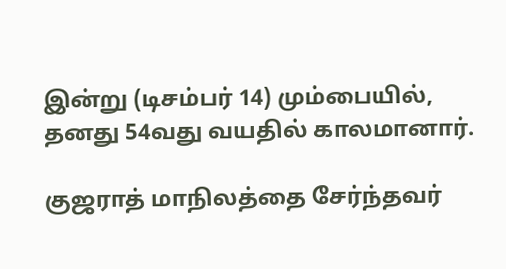இன்று (டிசம்பர் 14) மும்பையில், தனது 54வது வயதில் காலமானார்.

குஜராத் மாநிலத்தை சேர்ந்தவர்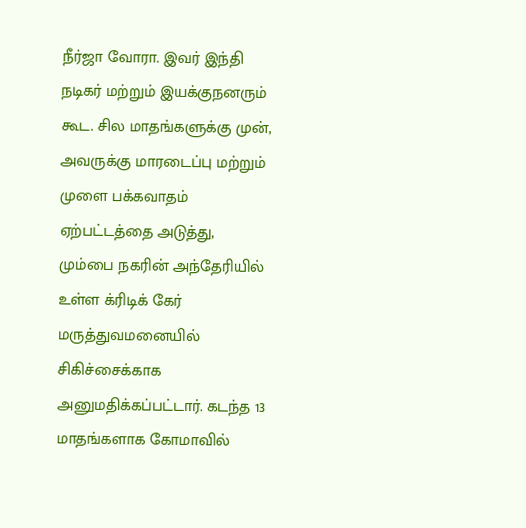நீர்ஜா வோரா. இவர் இந்தி நடிகர் மற்றும் இயக்குநனரும் கூட. சில மாதங்களுக்கு முன், அவருக்கு மாரடைப்பு மற்றும் முளை பக்கவாதம் ஏற்பட்டத்தை அடுத்து, மும்பை நகரின் அந்தேரியில் உள்ள க்ரிடிக் கேர் மருத்துவமனையில் சிகிச்சைக்காக அனுமதிக்கப்பட்டார். கடந்த 13 மாதங்களாக கோமாவில்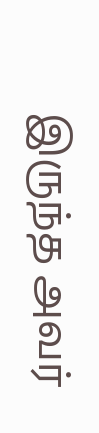இருந்த அவர்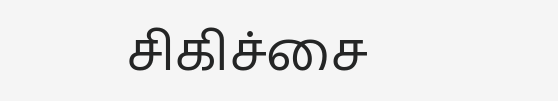சிகிச்சை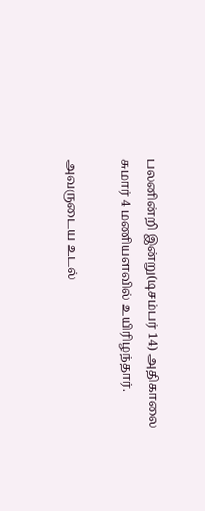பலனின்றி இன்று(டிசம்பர் 14) அதிகாலை சுமார் 4 மணியளவில் உயிரிழந்தார்.

அவருடைய உடல்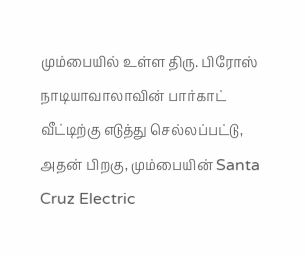மும்பையில் உள்ள திரு. பிரோஸ் நாடியாவாலாவின் பார்காட் வீட்டிற்கு எடுத்து செல்லப்பட்டு, அதன் பிறகு, மும்பையின் Santa Cruz Electric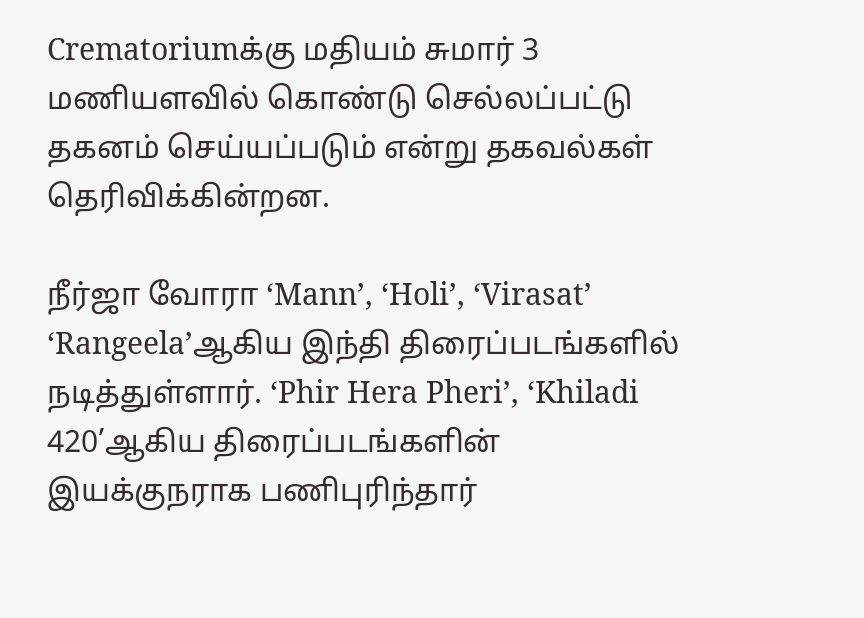Crematoriumக்கு மதியம் சுமார் 3 மணியளவில் கொண்டு செல்லப்பட்டு தகனம் செய்யப்படும் என்று தகவல்கள் தெரிவிக்கின்றன.

நீர்ஜா வோரா ‘Mann’, ‘Holi’, ‘Virasat’ ‘Rangeela’ஆகிய இந்தி திரைப்படங்களில் நடித்துள்ளார். ‘Phir Hera Pheri’, ‘Khiladi 420’ஆகிய திரைப்படங்களின் இயக்குநராக பணிபுரிந்தார்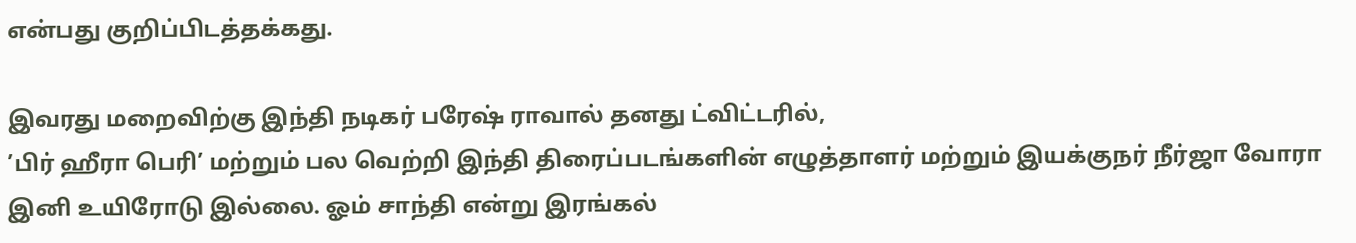என்பது குறிப்பிடத்தக்கது.

இவரது மறைவிற்கு இந்தி நடிகர் பரேஷ் ராவால் தனது ட்விட்டரில்,
’பிர் ஹீரா பெரி’ மற்றும் பல வெற்றி இந்தி திரைப்படங்களின் எழுத்தாளர் மற்றும் இயக்குநர் நீர்ஜா வோரா இனி உயிரோடு இல்லை. ஓம் சாந்தி என்று இரங்கல்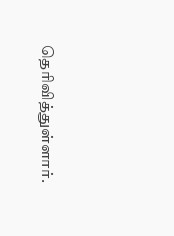தெரிவித்துள்ளார்.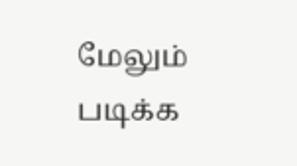மேலும் படிக்க